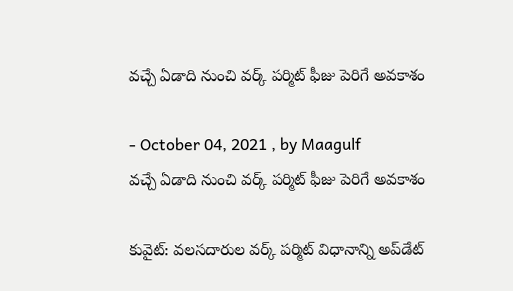వచ్చే ఏడాది నుంచి వర్క్ పర్మిట్ ఫీజు పెరిగే అవకాశం

- October 04, 2021 , by Maagulf
వచ్చే ఏడాది నుంచి వర్క్ పర్మిట్ ఫీజు పెరిగే అవకాశం

కువైట్: వలసదారుల వర్క్ పర్మిట్ విధానాన్ని అప్‌డేట్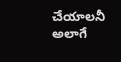చేయాలనీ అలాగే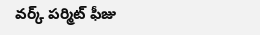వర్క్ పర్మిట్ ఫీజు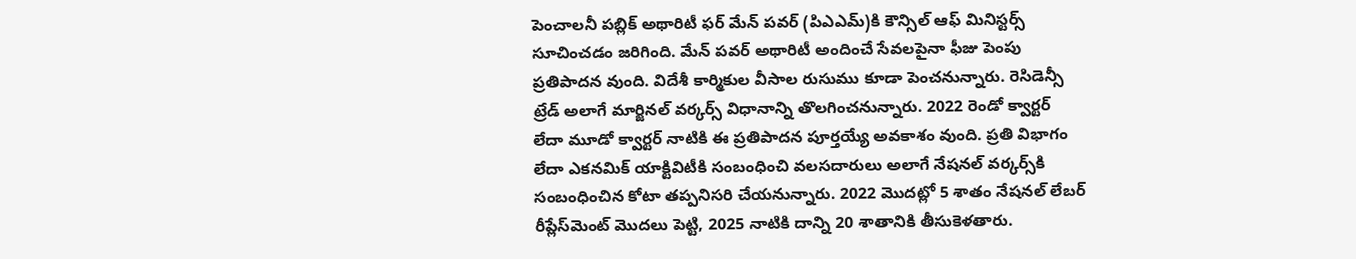పెంచాలనీ పబ్లిక్ అథారిటీ ఫర్ మేన్ పవర్ (పిఎఎమ్)కి కౌన్సిల్ ఆఫ్ మినిస్టర్స్ సూచించడం జరిగింది. మేన్ పవర్ అథారిటీ అందించే సేవలపైనా ఫీజు పెంపు ప్రతిపాదన వుంది. విదేశీ కార్మికుల వీసాల రుసుము కూడా పెంచనున్నారు. రెసిడెన్సీ ట్రేడ్ అలాగే మార్జినల్ వర్కర్స్ విధానాన్ని తొలగించనున్నారు. 2022 రెండో క్వార్టర్ లేదా మూడో క్వార్టర్ నాటికి ఈ ప్రతిపాదన పూర్తయ్యే అవకాశం వుంది. ప్రతి విభాగం లేదా ఎకనమిక్ యాక్టివిటీకి సంబంధించి వలసదారులు అలాగే నేషనల్ వర్కర్స్‌కి సంబంధించిన కోటా తప్పనిసరి చేయనున్నారు. 2022 మొదట్లో 5 శాతం నేషనల్ లేబర్ రీప్లేస్‌మెంట్ మొదలు పెట్టి, 2025 నాటికి దాన్ని 20 శాతానికి తీసుకెళతారు.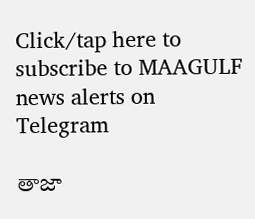Click/tap here to subscribe to MAAGULF news alerts on Telegram

తాజా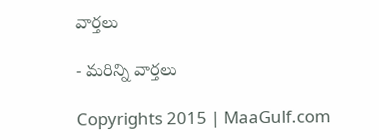వార్తలు

- మరిన్ని వార్తలు

Copyrights 2015 | MaaGulf.com